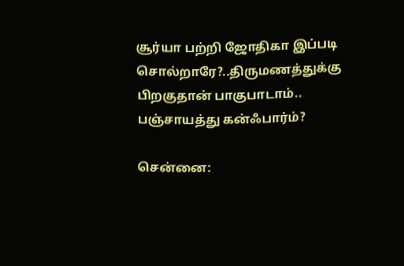சூர்யா பற்றி ஜோதிகா இப்படி சொல்றாரே?..திருமணத்துக்கு பிறகுதான் பாகுபாடாம்.. பஞ்சாயத்து கன்ஃபார்ம்?

சென்னை: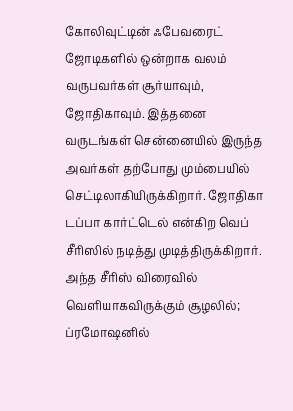கோலிவுட்டின் ஃபேவரைட் ஜோடிகளில் ஒன்றாக வலம் வருபவர்கள் சூர்யாவும், ஜோதிகாவும். இத்தனை வருடங்கள் சென்னையில் இருந்த அவர்கள் தற்போது மும்பையில் செட்டிலாகியிருக்கிறார். ஜோதிகா டப்பா கார்ட்டெல் என்கிற வெப் சீரிஸில் நடித்து முடித்திருக்கிறார். அந்த சீரிஸ் விரைவில் வெளியாகவிருக்கும் சூழலில்; ப்ரமோஷனில்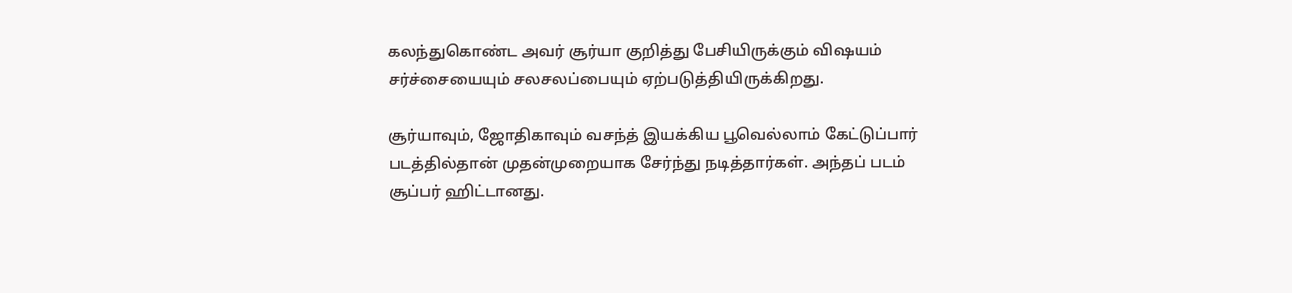கலந்துகொண்ட அவர் சூர்யா குறித்து பேசியிருக்கும் விஷயம் சர்ச்சையையும் சலசலப்பையும் ஏற்படுத்தியிருக்கிறது.

சூர்யாவும், ஜோதிகாவும் வசந்த் இயக்கிய பூவெல்லாம் கேட்டுப்பார் படத்தில்தான் முதன்முறையாக சேர்ந்து நடித்தார்கள். அந்தப் படம் சூப்பர் ஹிட்டானது.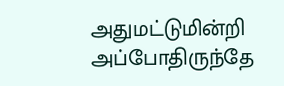அதுமட்டுமின்றி அப்போதிருந்தே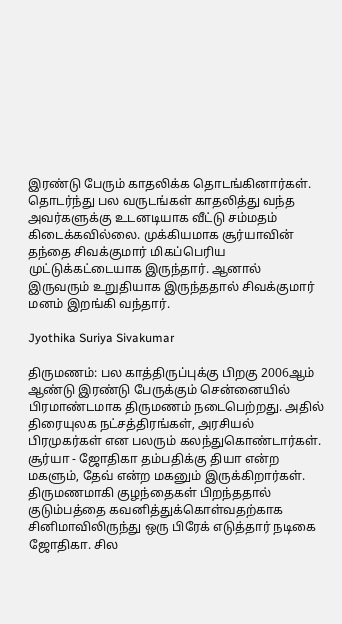இரண்டு பேரும் காதலிக்க தொடங்கினார்கள். தொடர்ந்து பல வருடங்கள் காதலித்து வந்த அவர்களுக்கு உடனடியாக வீட்டு சம்மதம் கிடைக்கவில்லை. முக்கியமாக சூர்யாவின் தந்தை சிவக்குமார் மிகப்பெரிய முட்டுக்கட்டையாக இருந்தார். ஆனால் இருவரும் உறுதியாக இருந்ததால் சிவக்குமார் மனம் இறங்கி வந்தார்.

Jyothika Suriya Sivakumar

திருமணம்: பல காத்திருப்புக்கு பிறகு 2006ஆம் ஆண்டு இரண்டு பேருக்கும் சென்னையில் பிரமாண்டமாக திருமணம் நடைபெற்றது. அதில் திரையுலக நட்சத்திரங்கள், அரசியல் பிரமுகர்கள் என பலரும் கலந்துகொண்டார்கள். சூர்யா - ஜோதிகா தம்பதிக்கு தியா என்ற மகளும், தேவ் என்ற மகனும் இருக்கிறார்கள். திருமணமாகி குழந்தைகள் பிறந்ததால் குடும்பத்தை கவனித்துக்கொள்வதற்காக சினிமாவிலிருந்து ஒரு பிரேக் எடுத்தார் நடிகை ஜோதிகா. சில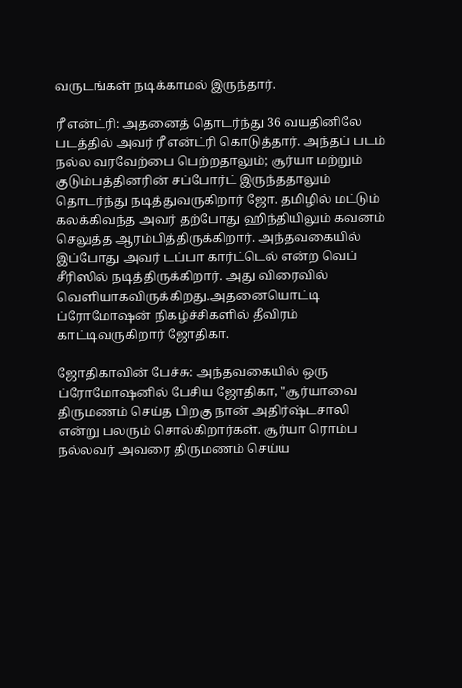வருடங்கள் நடிக்காமல் இருந்தார்.

ரீ என்ட்ரி: அதனைத் தொடர்ந்து 36 வயதினிலே படத்தில் அவர் ரீ என்ட்ரி கொடுத்தார். அந்தப் படம் நல்ல வரவேற்பை பெற்றதாலும்; சூர்யா மற்றும் குடும்பத்தினரின் சப்போர்ட் இருந்ததாலும் தொடர்ந்து நடித்துவருகிறார் ஜோ. தமிழில் மட்டும் கலக்கிவந்த அவர் தற்போது ஹிந்தியிலும் கவனம் செலுத்த ஆரம்பித்திருக்கிறார். அந்தவகையில் இப்போது அவர் டப்பா கார்ட்டெல் என்ற வெப் சீரிஸில் நடித்திருக்கிறார். அது விரைவில் வெளியாகவிருக்கிறது.அதனையொட்டி ப்ரோமோஷன் நிகழ்ச்சிகளில் தீவிரம் காட்டிவருகிறார் ஜோதிகா.

ஜோதிகாவின் பேச்சு: அந்தவகையில் ஒரு ப்ரோமோஷனில் பேசிய ஜோதிகா, "சூர்யாவை திருமணம் செய்த பிறகு நான் அதிர்ஷ்டசாலி என்று பலரும் சொல்கிறார்கள். சூர்யா ரொம்ப நல்லவர் அவரை திருமணம் செய்ய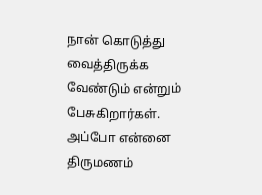நான் கொடுத்து வைத்திருக்க வேண்டும் என்றும் பேசுகிறார்கள். அப்போ என்னை திருமணம்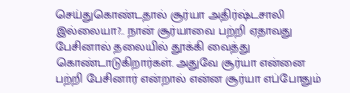செய்துகொண்டதால் சூர்யா அதிர்ஷ்டசாலி இல்லையா?.. நான் சூர்யாவை பற்றி ஏதாவது பேசினால் தலையில் தூக்கி வைத்து கொண்டாடுகிறார்கள். அதுவே சூர்யா என்னை பற்றி பேசினார் என்றால் என்ன சூர்யா எப்போதும்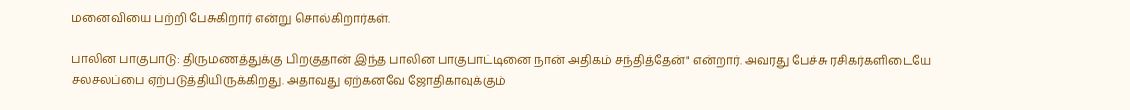மனைவியை பற்றி பேசுகிறார் என்று சொல்கிறார்கள்.

பாலின பாகுபாடு: திருமணத்துக்கு பிறகுதான் இந்த பாலின பாகுபாட்டினை நான் அதிகம் சந்தித்தேன்" என்றார். அவரது பேச்சு ரசிகர்களிடையே சலசலப்பை ஏற்படுத்தியிருக்கிறது. அதாவது ஏற்கனவே ஜோதிகாவுக்கும்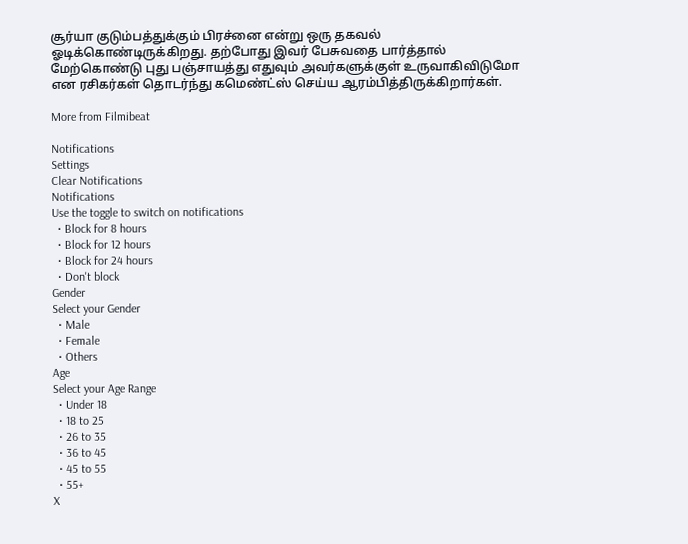சூர்யா குடும்பத்துக்கும் பிரச்னை என்று ஒரு தகவல் ஓடிக்கொண்டிருக்கிறது. தற்போது இவர் பேசுவதை பார்த்தால் மேற்கொண்டு புது பஞ்சாயத்து எதுவும் அவர்களுக்குள் உருவாகிவிடுமோ என ரசிகர்கள் தொடர்ந்து கமெண்ட்ஸ் செய்ய ஆரம்பித்திருக்கிறார்கள்.

More from Filmibeat

Notifications
Settings
Clear Notifications
Notifications
Use the toggle to switch on notifications
  • Block for 8 hours
  • Block for 12 hours
  • Block for 24 hours
  • Don't block
Gender
Select your Gender
  • Male
  • Female
  • Others
Age
Select your Age Range
  • Under 18
  • 18 to 25
  • 26 to 35
  • 36 to 45
  • 45 to 55
  • 55+
X